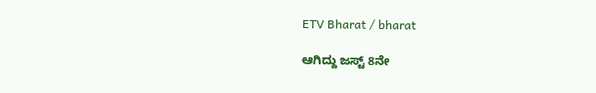ETV Bharat / bharat

ಆಗಿದ್ದು ಜಸ್ಟ್ 8ನೇ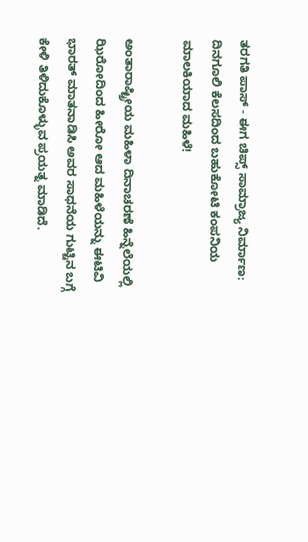ತರಗತಿ ಪಾಸ್ - ಈಗ ಚಿಪ್ಸ್ ಸಾಮ್ರಾಜ್ಯ ನಿರ್ಮಾಣ: ದಿನಗೂಲಿ ಕೆಲಸದಿಂದ ಬಹುಕೋಟಿ ಕಂಪನಿಯ ಮಾಲಕಿಯಾದ ಮಹಿಳೆ!

ಅಂತಾರಾಷ್ಟ್ರೀಯ ಮಹಿಳಾ ದಿನಾಚರಣೆ ಹಿನ್ನೆಲೆಯಲ್ಲಿ ಝಿರೋದಿಂದ ಹೀರೋ ಆದ ಮಹಿಳೆಯನ್ನು ಈಟಿವಿ ಭಾರತ್ ಮಾತನಾಡಿಸಿ ಅವರ ಸಾಧನೆಯ ಗುಟ್ಟಿನ ಬಗ್ಗೆ ಕೇಳಿ ತಿಳಿದುಕೊಳ್ಳುವ ಪ್ರಯತ್ನ ಮಾಡಿದೆ.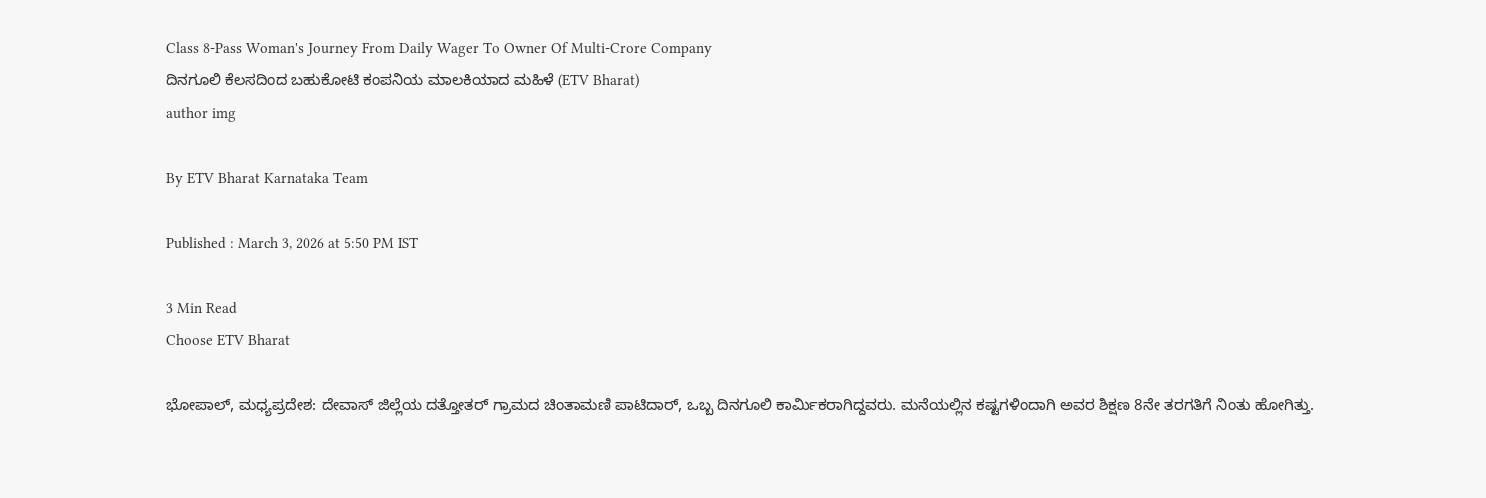Class 8-Pass Woman's Journey From Daily Wager To Owner Of Multi-Crore Company
ದಿನಗೂಲಿ ಕೆಲಸದಿಂದ ಬಹುಕೋಟಿ ಕಂಪನಿಯ ಮಾಲಕಿಯಾದ ಮಹಿಳೆ (ETV Bharat)
author img

By ETV Bharat Karnataka Team

Published : March 3, 2026 at 5:50 PM IST

3 Min Read
Choose ETV Bharat

ಭೋಪಾಲ್, ಮಧ್ಯಪ್ರದೇಶ: ದೇವಾಸ್ ಜಿಲ್ಲೆಯ ದತ್ತೋತರ್ ಗ್ರಾಮದ ಚಿಂತಾಮಣಿ ಪಾಟಿದಾರ್, ಒಬ್ಬ ದಿನಗೂಲಿ ಕಾರ್ಮಿಕರಾಗಿದ್ದವರು. ಮನೆಯಲ್ಲಿನ ಕಷ್ಟಗಳಿಂದಾಗಿ ಅವರ ಶಿಕ್ಷಣ 8ನೇ ತರಗತಿಗೆ ನಿಂತು ಹೋಗಿತ್ತು.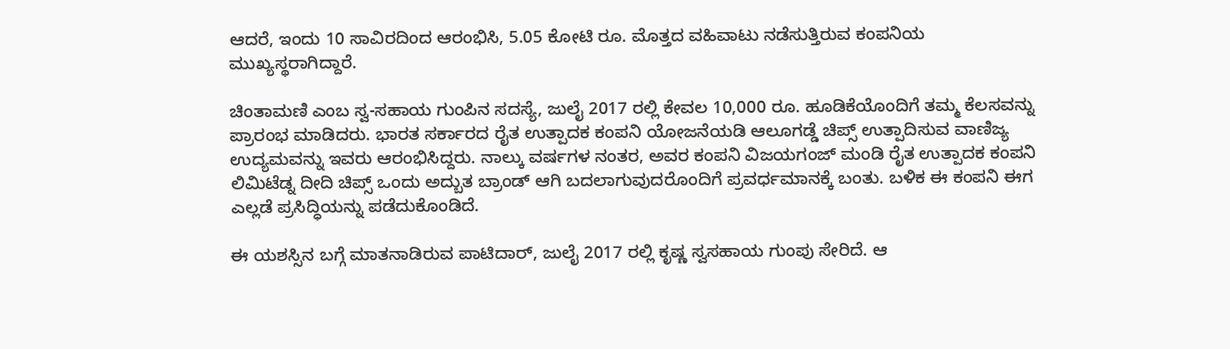ಆದರೆ, ಇಂದು 10 ಸಾವಿರದಿಂದ ಆರಂಭಿಸಿ, 5.05 ಕೋಟಿ ರೂ. ಮೊತ್ತದ ವಹಿವಾಟು ನಡೆಸುತ್ತಿರುವ ಕಂಪನಿಯ ಮುಖ್ಯಸ್ಥರಾಗಿದ್ದಾರೆ.

ಚಿಂತಾಮಣಿ ಎಂಬ ಸ್ವ-ಸಹಾಯ ಗುಂಪಿನ ಸದಸ್ಯೆ, ಜುಲೈ 2017 ರಲ್ಲಿ ಕೇವಲ 10,000 ರೂ. ಹೂಡಿಕೆಯೊಂದಿಗೆ ತಮ್ಮ ಕೆಲಸವನ್ನು ಪ್ರಾರಂಭ ಮಾಡಿದರು. ಭಾರತ ಸರ್ಕಾರದ ರೈತ ಉತ್ಪಾದಕ ಕಂಪನಿ ಯೋಜನೆಯಡಿ ಆಲೂಗಡ್ಡೆ ಚಿಪ್ಸ್ ಉತ್ಪಾದಿಸುವ ವಾಣಿಜ್ಯ ಉದ್ಯಮವನ್ನು ಇವರು ಆರಂಭಿಸಿದ್ದರು. ನಾಲ್ಕು ವರ್ಷಗಳ ನಂತರ, ಅವರ ಕಂಪನಿ ವಿಜಯಗಂಜ್ ಮಂಡಿ ರೈತ ಉತ್ಪಾದಕ ಕಂಪನಿ ಲಿಮಿಟೆಡ್ನ ದೀದಿ ಚಿಪ್ಸ್ ಒಂದು ಅದ್ಬುತ ಬ್ರಾಂಡ್ ಆಗಿ ಬದಲಾಗುವುದರೊಂದಿಗೆ ಪ್ರವರ್ಧಮಾನಕ್ಕೆ ಬಂತು. ಬಳಿಕ ಈ ಕಂಪನಿ ಈಗ ಎಲ್ಲಡೆ ಪ್ರಸಿದ್ಧಿಯನ್ನು ಪಡೆದುಕೊಂಡಿದೆ.

ಈ ಯಶಸ್ಸಿನ ಬಗ್ಗೆ ಮಾತನಾಡಿರುವ ಪಾಟಿದಾರ್, ಜುಲೈ 2017 ರಲ್ಲಿ ಕೃಷ್ಣ ಸ್ವಸಹಾಯ ಗುಂಪು ಸೇರಿದೆ. ಆ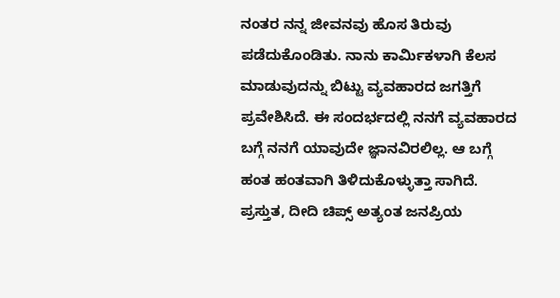ನಂತರ ನನ್ನ ಜೀವನವು ಹೊಸ ತಿರುವು ಪಡೆದುಕೊಂಡಿತು. ನಾನು ಕಾರ್ಮಿಕಳಾಗಿ ಕೆಲಸ ಮಾಡುವುದನ್ನು ಬಿಟ್ಟು ವ್ಯವಹಾರದ ಜಗತ್ತಿಗೆ ಪ್ರವೇಶಿಸಿದೆ. ಈ ಸಂದರ್ಭದಲ್ಲಿ ನನಗೆ ವ್ಯವಹಾರದ ಬಗ್ಗೆ ನನಗೆ ಯಾವುದೇ ಜ್ಞಾನವಿರಲಿಲ್ಲ. ಆ ಬಗ್ಗೆ ಹಂತ ಹಂತವಾಗಿ ತಿಳಿದುಕೊಳ್ಳುತ್ತಾ ಸಾಗಿದೆ. ಪ್ರಸ್ತುತ, ದೀದಿ ಚಿಪ್ಸ್ ಅತ್ಯಂತ ಜನಪ್ರಿಯ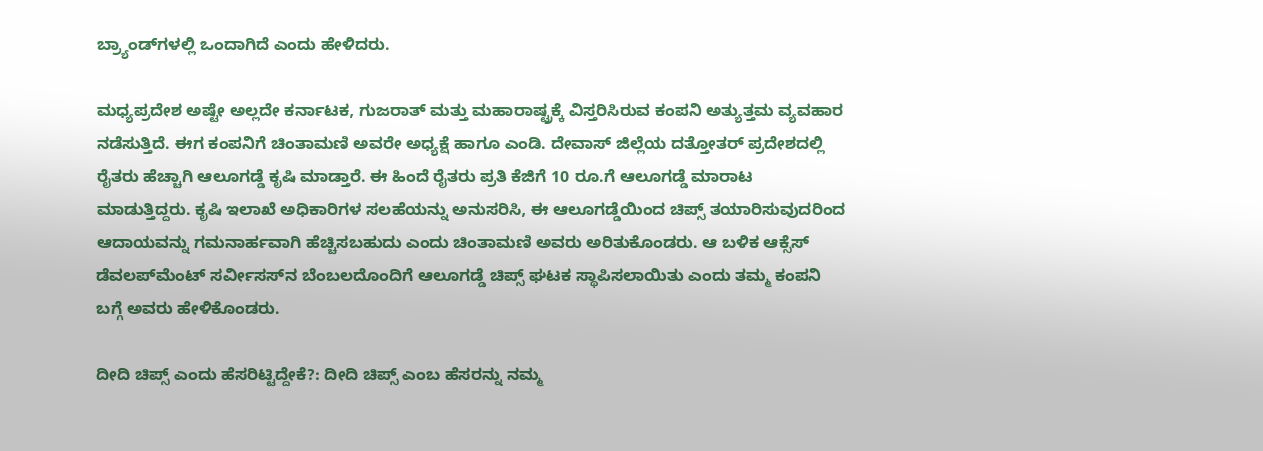ಬ್ರ್ಯಾಂಡ್‌ಗಳಲ್ಲಿ ಒಂದಾಗಿದೆ ಎಂದು ಹೇಳಿದರು.

ಮಧ್ಯಪ್ರದೇಶ ಅಷ್ಟೇ ಅಲ್ಲದೇ ಕರ್ನಾಟಕ, ಗುಜರಾತ್ ಮತ್ತು ಮಹಾರಾಷ್ಟ್ರಕ್ಕೆ ವಿಸ್ತರಿಸಿರುವ ಕಂಪನಿ ಅತ್ಯುತ್ತಮ ವ್ಯವಹಾರ ನಡೆಸುತ್ತಿದೆ. ಈಗ ಕಂಪನಿಗೆ ಚಿಂತಾಮಣಿ ಅವರೇ ಅಧ್ಯಕ್ಷೆ ಹಾಗೂ ಎಂಡಿ. ದೇವಾಸ್ ಜಿಲ್ಲೆಯ ದತ್ತೋತರ್ ಪ್ರದೇಶದಲ್ಲಿ ರೈತರು ಹೆಚ್ಚಾಗಿ ಆಲೂಗಡ್ಡೆ ಕೃಷಿ ಮಾಡ್ತಾರೆ. ಈ ಹಿಂದೆ ರೈತರು ಪ್ರತಿ ಕೆಜಿಗೆ 10 ರೂ.ಗೆ ಆಲೂಗಡ್ಡೆ ಮಾರಾಟ ಮಾಡುತ್ತಿದ್ದರು. ಕೃಷಿ ಇಲಾಖೆ ಅಧಿಕಾರಿಗಳ ಸಲಹೆಯನ್ನು ಅನುಸರಿಸಿ, ಈ ಆಲೂಗಡ್ಡೆಯಿಂದ ಚಿಪ್ಸ್ ತಯಾರಿಸುವುದರಿಂದ ಆದಾಯವನ್ನು ಗಮನಾರ್ಹವಾಗಿ ಹೆಚ್ಚಿಸಬಹುದು ಎಂದು ಚಿಂತಾಮಣಿ ಅವರು ಅರಿತುಕೊಂಡರು. ಆ ಬಳಿಕ ಆಕ್ಸೆಸ್ ಡೆವಲಪ್‌ಮೆಂಟ್ ಸರ್ವೀಸಸ್‌ನ ಬೆಂಬಲದೊಂದಿಗೆ ಆಲೂಗಡ್ಡೆ ಚಿಪ್ಸ್ ಘಟಕ ಸ್ಥಾಪಿಸಲಾಯಿತು ಎಂದು ತಮ್ಮ ಕಂಪನಿ ಬಗ್ಗೆ ಅವರು ಹೇಳಿಕೊಂಡರು.

ದೀದಿ ಚಿಪ್ಸ್ ಎಂದು ಹೆಸರಿಟ್ಟಿದ್ದೇಕೆ?: ದೀದಿ ಚಿಪ್ಸ್ ಎಂಬ ಹೆಸರನ್ನು ನಮ್ಮ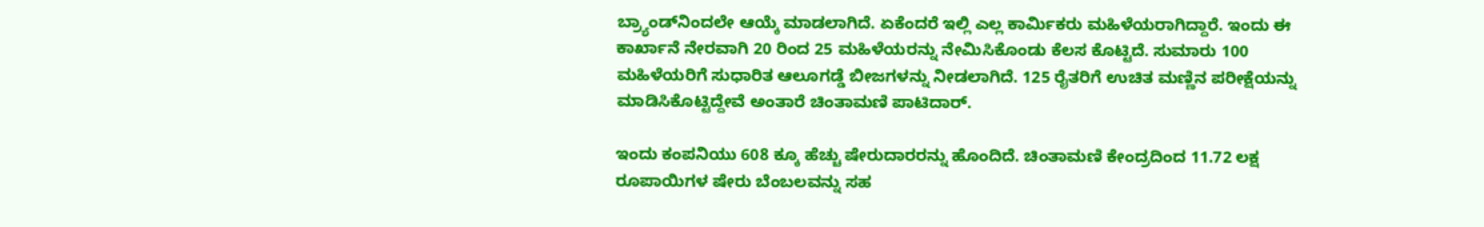ಬ್ರ್ಯಾಂಡ್‌ನಿಂದಲೇ ಆಯ್ಕೆ ಮಾಡಲಾಗಿದೆ. ಏಕೆಂದರೆ ಇಲ್ಲಿ ಎಲ್ಲ ಕಾರ್ಮಿಕರು ಮಹಿಳೆಯರಾಗಿದ್ದಾರೆ. ಇಂದು ಈ ಕಾರ್ಖಾನೆ ನೇರವಾಗಿ 20 ರಿಂದ 25 ಮಹಿಳೆಯರನ್ನು ನೇಮಿಸಿಕೊಂಡು ಕೆಲಸ ಕೊಟ್ಟಿದೆ. ಸುಮಾರು 100 ಮಹಿಳೆಯರಿಗೆ ಸುಧಾರಿತ ಆಲೂಗಡ್ಡೆ ಬೀಜಗಳನ್ನು ನೀಡಲಾಗಿದೆ. 125 ರೈತರಿಗೆ ಉಚಿತ ಮಣ್ಣಿನ ಪರೀಕ್ಷೆಯನ್ನು ಮಾಡಿಸಿಕೊಟ್ಟಿದ್ದೇವೆ ಅಂತಾರೆ ಚಿಂತಾಮಣಿ ಪಾಟಿದಾರ್.

ಇಂದು ಕಂಪನಿಯು 608 ಕ್ಕೂ ಹೆಚ್ಚು ಷೇರುದಾರರನ್ನು ಹೊಂದಿದೆ. ಚಿಂತಾಮಣಿ ಕೇಂದ್ರದಿಂದ 11.72 ಲಕ್ಷ ರೂಪಾಯಿಗಳ ಷೇರು ಬೆಂಬಲವನ್ನು ಸಹ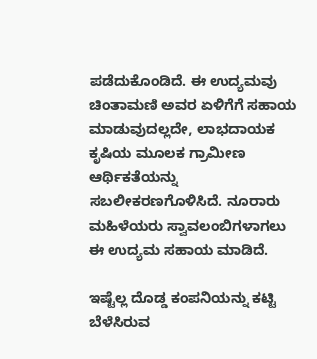ಪಡೆದುಕೊಂಡಿದೆ. ಈ ಉದ್ಯಮವು ಚಿಂತಾಮಣಿ ಅವರ ಏಳಿಗೆಗೆ ಸಹಾಯ ಮಾಡುವುದಲ್ಲದೇ, ಲಾಭದಾಯಕ ಕೃಷಿಯ ಮೂಲಕ ಗ್ರಾಮೀಣ ಆರ್ಥಿಕತೆಯನ್ನು ಸಬಲೀಕರಣಗೊಳಿಸಿದೆ. ನೂರಾರು ಮಹಿಳೆಯರು ಸ್ವಾವಲಂಬಿಗಳಾಗಲು ಈ ಉದ್ಯಮ ಸಹಾಯ ಮಾಡಿದೆ.

ಇಷ್ಟೆಲ್ಲ ದೊಡ್ಡ ಕಂಪನಿಯನ್ನು ಕಟ್ಟಿ ಬೆಳೆಸಿರುವ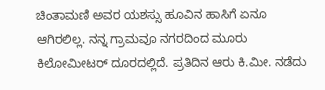ಚಿಂತಾಮಣಿ ಅವರ ಯಶಸ್ಸು ಹೂವಿನ ಹಾಸಿಗೆ ಏನೂ ಆಗಿರಲಿಲ್ಲ. ನನ್ನ ಗ್ರಾಮವೂ ನಗರದಿಂದ ಮೂರು ಕಿಲೋಮೀಟರ್ ದೂರದಲ್ಲಿದೆ. ಪ್ರತಿದಿನ ಆರು ಕಿ.ಮೀ. ನಡೆದು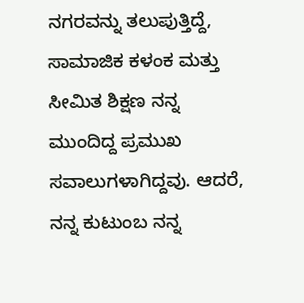ನಗರವನ್ನು ತಲುಪುತ್ತಿದ್ದೆ, ಸಾಮಾಜಿಕ ಕಳಂಕ ಮತ್ತು ಸೀಮಿತ ಶಿಕ್ಷಣ ನನ್ನ ಮುಂದಿದ್ದ ಪ್ರಮುಖ ಸವಾಲುಗಳಾಗಿದ್ದವು. ಆದರೆ, ನನ್ನ ಕುಟುಂಬ ನನ್ನ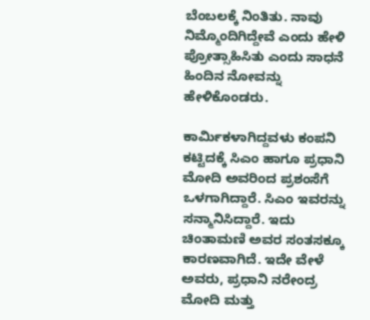ಬೆಂಬಲಕ್ಕೆ ನಿಂತಿತು. ನಾವು ನಿಮ್ಮೊಂದಿಗಿದ್ದೇವೆ ಎಂದು ಹೇಳಿ ಪ್ರೋತ್ಸಾಹಿಸಿತು ಎಂದು ಸಾಧನೆ ಹಿಂದಿನ ನೋವನ್ನು ಹೇಳಿಕೊಂಡರು.

ಕಾರ್ಮಿಕಳಾಗಿದ್ದವಳು ಕಂಪನಿ ಕಟ್ಟಿದಕ್ಕೆ ಸಿಎಂ ಹಾಗೂ ಪ್ರಧಾನಿ ಮೋದಿ ಅವರಿಂದ ಪ್ರಶಂಸೆಗೆ ಒಳಗಾಗಿದ್ದಾರೆ. ಸಿಎಂ ಇವರನ್ನು ಸನ್ಮಾನಿಸಿದ್ದಾರೆ. ಇದು ಚಿಂತಾಮಣಿ ಅವರ ಸಂತಸಕ್ಕೂ ಕಾರಣವಾಗಿದೆ. ಇದೇ ವೇಳೆ ಅವರು, ಪ್ರಧಾನಿ ನರೇಂದ್ರ ಮೋದಿ ಮತ್ತು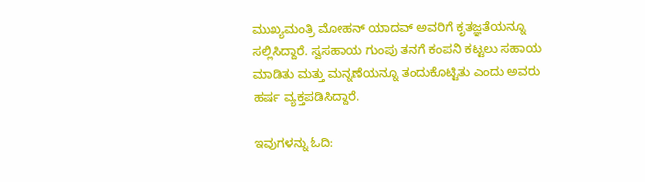ಮುಖ್ಯಮಂತ್ರಿ ಮೋಹನ್ ಯಾದವ್ ಅವರಿಗೆ ಕೃತಜ್ಞತೆಯನ್ನೂ ಸಲ್ಲಿಸಿದ್ದಾರೆ. ಸ್ವಸಹಾಯ ಗುಂಪು ತನಗೆ ಕಂಪನಿ ಕಟ್ಟಲು ಸಹಾಯ ಮಾಡಿತು ಮತ್ತು ಮನ್ನಣೆಯನ್ನೂ ತಂದುಕೊಟ್ಟಿತು ಎಂದು ಅವರು ಹರ್ಷ ವ್ಯಕ್ತಪಡಿಸಿದ್ದಾರೆ.

ಇವುಗಳನ್ನು ಓದಿ: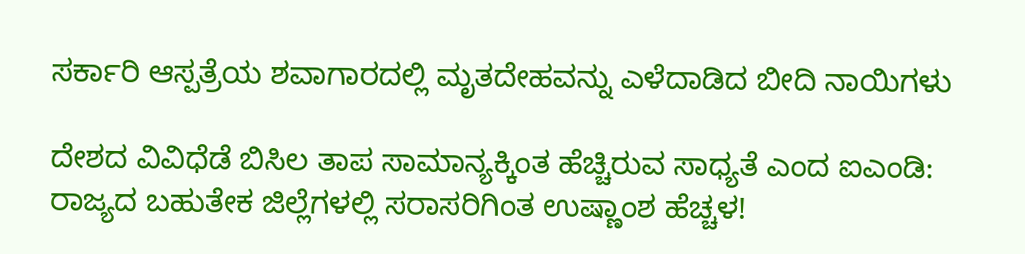ಸರ್ಕಾರಿ ಆಸ್ಪತ್ರೆಯ ಶವಾಗಾರದಲ್ಲಿ ಮೃತದೇಹವನ್ನು ಎಳೆದಾಡಿದ ಬೀದಿ ನಾಯಿಗಳು

ದೇಶದ ವಿವಿಧೆಡೆ ಬಿಸಿಲ ತಾಪ ಸಾಮಾನ್ಯಕ್ಕಿಂತ ಹೆಚ್ಚಿರುವ ಸಾಧ್ಯತೆ ಎಂದ ಐಎಂಡಿ: ರಾಜ್ಯದ ಬಹುತೇಕ ಜಿಲ್ಲೆಗಳಲ್ಲಿ ಸರಾಸರಿಗಿಂತ ಉಷ್ಣಾಂಶ ಹೆಚ್ಚಳ!